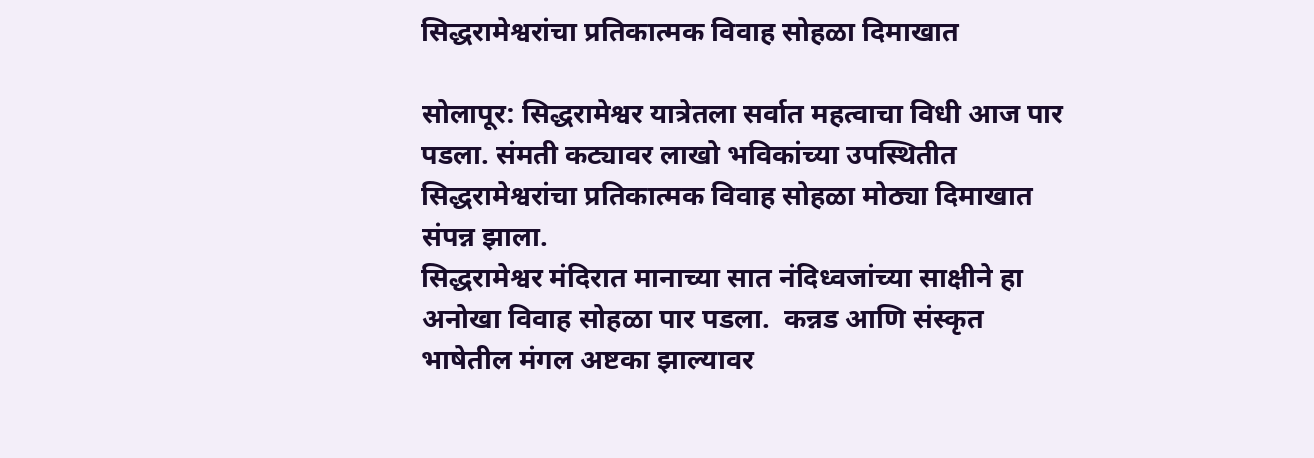सिद्धरामेश्वरांचा प्रतिकात्मक विवाह सोहळा दिमाखात

सोलापूर: सिद्धरामेश्वर यात्रेतला सर्वात महत्वाचा विधी आज पार पडला. संमती कट्यावर लाखो भविकांच्या उपस्थितीत सिद्धरामेश्वरांचा प्रतिकात्मक विवाह सोहळा मोठ्या दिमाखात संपन्न झाला.
सिद्धरामेश्वर मंदिरात मानाच्या सात नंदिध्वजांच्या साक्षीने हा अनोखा विवाह सोहळा पार पडला.  कन्नड आणि संस्कृत भाषेतील मंगल अष्टका झाल्यावर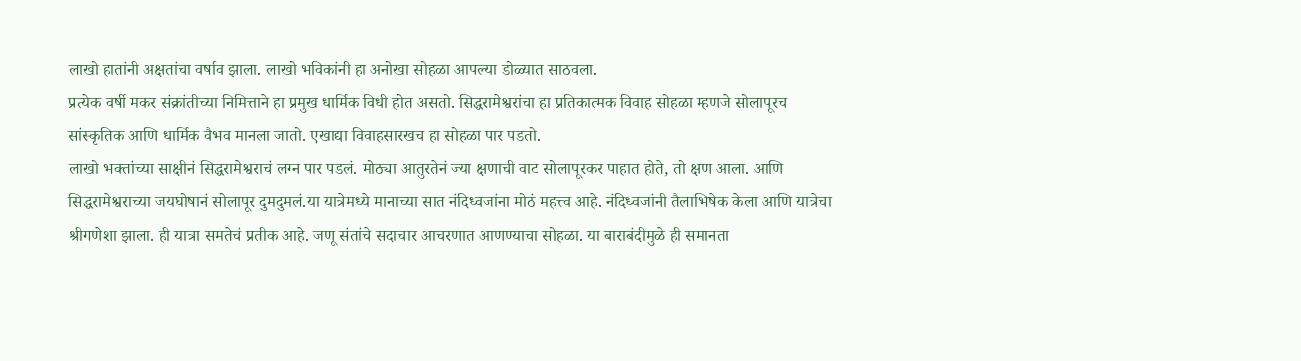लाखो हातांनी अक्षतांचा वर्षाव झाला. लाखो भविकांनी हा अनोखा सोहळा आपल्या डोळ्यात साठवला.
प्रत्येक वर्षी मकर संक्रांतीच्या निमित्ताने हा प्रमुख धार्मिक विधी होत असतो. सिद्धरामेश्वरांचा हा प्रतिकात्मक विवाह सोहळा म्हणजे सोलापूरच सांस्कृतिक आणि धार्मिक वैभव मानला जातो. एखाद्या विवाहसारखच हा सोहळा पार पडतो.
लाखो भक्तांच्या साक्षीनं सिद्धरामेश्वराचं लग्न पार पडलं. मोठ्या आतुरतेनं ज्या क्षणाची वाट सोलापूरकर पाहात होते, तो क्षण आला. आणि सिद्धरामेश्वराच्या जयघोषानं सोलापूर दुमदुमलं.या यात्रेमध्ये मानाच्या सात नंदिध्वजांना मोठं महत्त्व आहे. नंदिध्वजांनी तैलाभिषेक केला आणि यात्रेचा श्रीगणेशा झाला. ही यात्रा समतेचं प्रतीक आहे. जणू संतांचे सदाचार आचरणात आणण्याचा सोहळा. या बाराबंदीमुळे ही समानता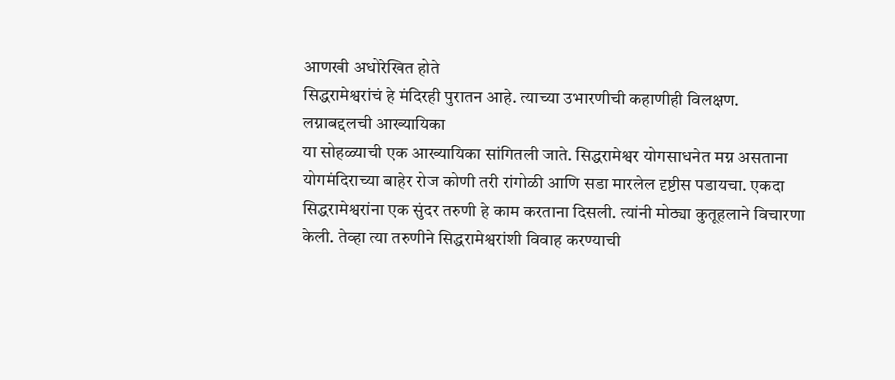आणखी अधोरेखित होते
सिद्धरामेश्वरांचं हे मंदिरही पुरातन आहे. त्याच्या उभारणीची कहाणीही विलक्षण.
लग्नाबद्दलची आख्यायिका
या सोहळ्याची एक आख्यायिका सांगितली जाते. सिद्धरामेश्वर योगसाधनेत मग्न असताना योगमंदिराच्या बाहेर रोज कोणी तरी रांगोळी आणि सडा मारलेल दृष्टीस पडायचा. एकदा सिद्धरामेश्वरांना एक सुंदर तरुणी हे काम करताना दिसली. त्यांनी मोठ्या कुतूहलाने विचारणा केली. तेव्हा त्या तरुणीने सिद्धरामेश्वरांशी विवाह करण्याची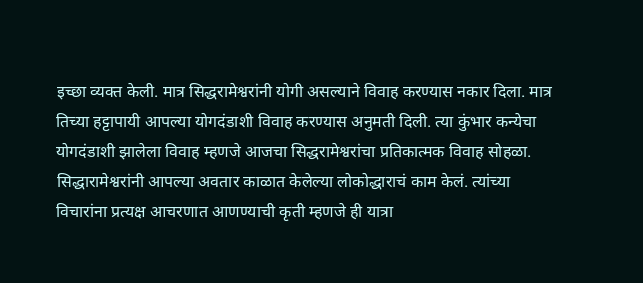इच्छा व्यक्त केली. मात्र सिद्धरामेश्वरांनी योगी असल्याने विवाह करण्यास नकार दिला. मात्र तिच्या हट्टापायी आपल्या योगदंडाशी विवाह करण्यास अनुमती दिली. त्या कुंभार कन्येचा योगदंडाशी झालेला विवाह म्हणजे आजचा सिद्धरामेश्वरांचा प्रतिकात्मक विवाह सोहळा.
सिद्धारामेश्वरांनी आपल्या अवतार काळात केलेल्या लोकोद्धाराचं काम केलं. त्यांच्या विचारांना प्रत्यक्ष आचरणात आणण्याची कृती म्हणजे ही यात्रा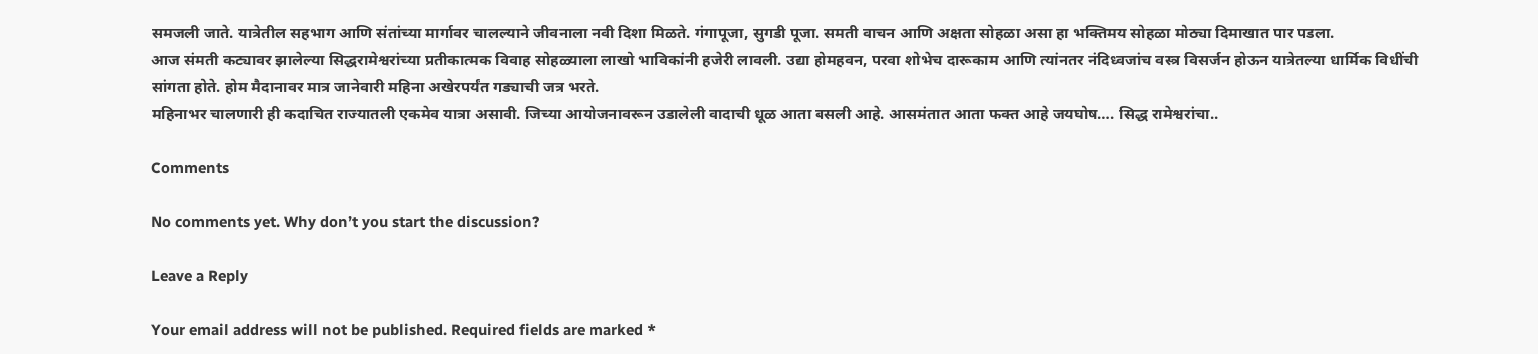समजली जाते. यात्रेतील सहभाग आणि संतांच्या मार्गावर चालल्याने जीवनाला नवी दिशा मिळते. गंगापूजा, सुगडी पूजा. समती वाचन आणि अक्षता सोहळा असा हा भक्तिमय सोहळा मोठ्या दिमाखात पार पडला.
आज संमती कट्यावर झालेल्या सिद्धरामेश्वरांच्या प्रतीकात्मक विवाह सोहळ्याला लाखो भाविकांनी हजेरी लावली. उद्या होमहवन, परवा शोभेच दारूकाम आणि त्यांनतर नंदिध्वजांच वस्त्र विसर्जन होऊन यात्रेतल्या धार्मिक विधींची सांगता होते. होम मैदानावर मात्र जानेवारी महिना अखेरपर्यंत गड्याची जत्र भरते.
महिनाभर चालणारी ही कदाचित राज्यातली एकमेव यात्रा असावी. जिच्या आयोजनावरून उडालेली वादाची धूळ आता बसली आहे. आसमंतात आता फक्त आहे जयघोष…. सिद्ध रामेश्वरांचा..

Comments

No comments yet. Why don’t you start the discussion?

Leave a Reply

Your email address will not be published. Required fields are marked *